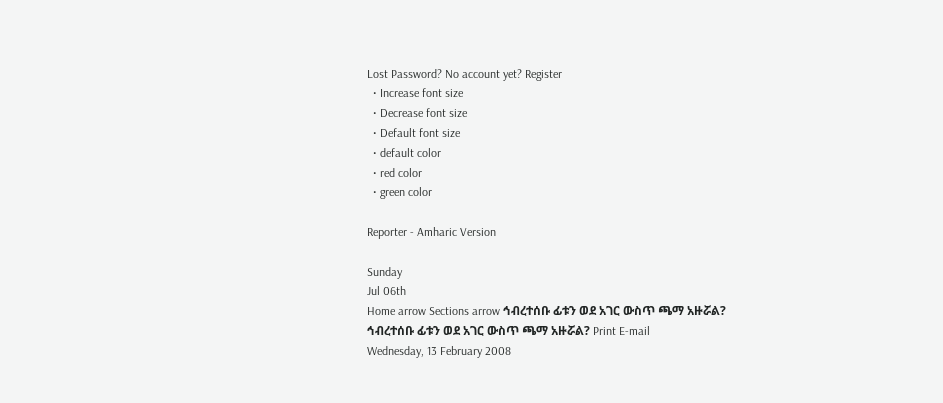Lost Password? No account yet? Register
  • Increase font size
  • Decrease font size
  • Default font size
  • default color
  • red color
  • green color

Reporter - Amharic Version

Sunday
Jul 06th
Home arrow Sections arrow ኅብረተሰቡ ፊቱን ወደ አገር ውስጥ ጫማ አዙሯል?
ኅብረተሰቡ ፊቱን ወደ አገር ውስጥ ጫማ አዙሯል? Print E-mail
Wednesday, 13 February 2008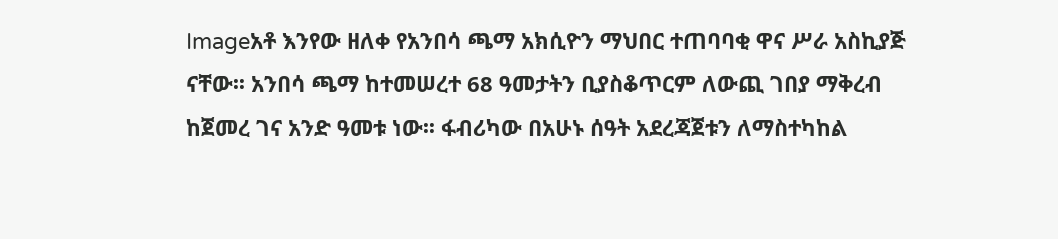Imageአቶ እንየው ዘለቀ የአንበሳ ጫማ አክሲዮን ማህበር ተጠባባቂ ዋና ሥራ አስኪያጅ ናቸው፡፡ አንበሳ ጫማ ከተመሠረተ 68 ዓመታትን ቢያስቆጥርም ለውጪ ገበያ ማቅረብ ከጀመረ ገና አንድ ዓመቱ ነው፡፡ ፋብሪካው በአሁኑ ሰዓት አደረጃጀቱን ለማስተካከል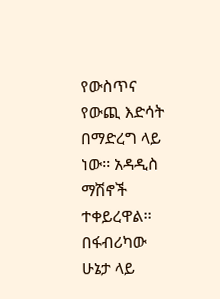የውስጥና የውጪ እድሳት በማድረግ ላይ ነው፡፡ አዳዲስ ማሽኖች ተቀይረዋል፡፡ በፋብሪካው ሁኔታ ላይ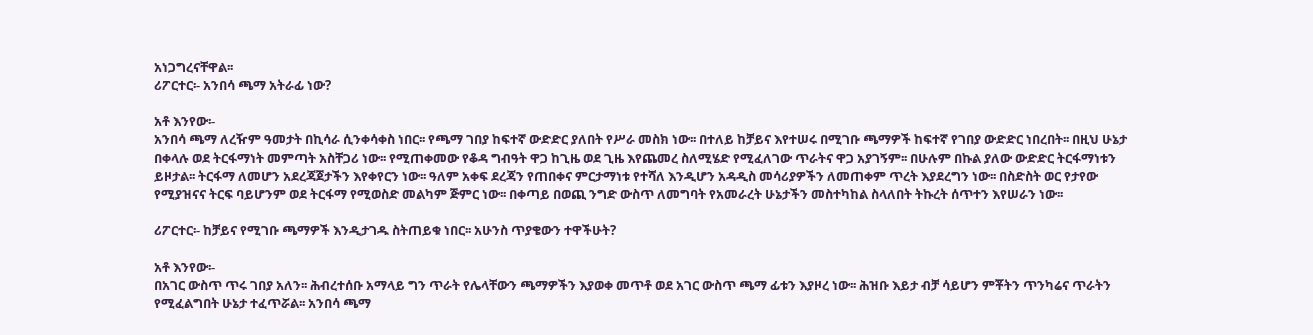አነጋግረናቸዋል፡፡
ሪፖርተር፡- አንበሳ ጫማ አትራፊ ነው?

አቶ እንየው፡-
አንበሳ ጫማ ለረዥም ዓመታት በኪሳራ ሲንቀሳቀስ ነበር፡፡ የጫማ ገበያ ከፍተኛ ውድድር ያለበት የሥራ መስክ ነው፡፡ በተለይ ከቻይና እየተሠሩ በሚገቡ ጫማዎች ከፍተኛ የገበያ ውድድር ነበረበት፡፡ በዚህ ሁኔታ በቀላሉ ወደ ትርፋማነት መምጣት አስቸጋሪ ነው፡፡ የሚጠቀመው የቆዳ ግብዓት ዋጋ ከጊዜ ወደ ጊዜ እየጨመረ ስለሚሄድ የሚፈለገው ጥራትና ዋጋ አያገኝም፡፡ በሁሉም በኩል ያለው ውድድር ትርፋማነቱን ይዞታል፡፡ ትርፋማ ለመሆን አደረጃጀታችን እየቀየርን ነው፡፡ ዓለም አቀፍ ደረጃን የጠበቀና ምርታማነቱ የተሻለ እንዲሆን አዳዲስ መሳሪያዎችን ለመጠቀም ጥረት እያደረግን ነው፡፡ በስድስት ወር የታየው የሚያዝናና ትርፍ ባይሆንም ወደ ትርፋማ የሚወስድ መልካም ጅምር ነው፡፡ በቀጣይ በወጪ ንግድ ውስጥ ለመግባት የአመራረት ሁኔታችን መስተካከል ስላለበት ትኩረት ሰጥተን እየሠራን ነው፡፡

ሪፖርተር፡- ከቻይና የሚገቡ ጫማዎች እንዲታገዱ ስትጠይቁ ነበር፡፡ አሁንስ ጥያቄውን ተዋችሁት?

አቶ እንየው፡-
በአገር ውስጥ ጥሩ ገበያ አለን፡፡ ሕብረተሰቡ አማላይ ግን ጥራት የሌላቸውን ጫማዎችን እያወቀ መጥቶ ወደ አገር ውስጥ ጫማ ፊቱን እያዞረ ነው፡፡ ሕዝቡ እይታ ብቻ ሳይሆን ምቾትን ጥንካሬና ጥራትን የሚፈልግበት ሁኔታ ተፈጥሯል፡፡ አንበሳ ጫማ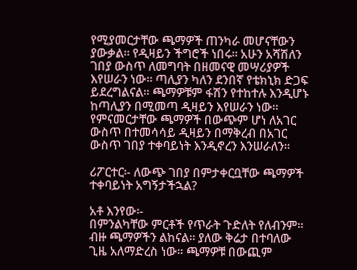የሚያመርታቸው ጫማዎች ጠንካራ መሆናቸውን ያውቃል፡፡ የዲዛይን ችግሮች ነበሩ፡፡ አሁን አሻሽለን ገበያ ውስጥ ለመግባት በዘመናዊ መሣሪያዎች እየሠራን ነው፡፡ ጣሊያን ካለን ደንበኛ የቴክኒክ ድጋፍ ይደረግልናል፡፡ ጫማዎቹም ፋሽን የተከተሉ እንዲሆኑ ከጣሊያን በሚመጣ ዲዛይን እየሠራን ነው፡፡ የምናመርታቸው ጫማዎች በውጭም ሆነ ለአገር ውስጥ በተመሳሳይ ዲዛይን በማቅረብ በአገር ውስጥ ገበያ ተቀባይነት እንዲኖረን እንሠራለን፡፡

ሪፖርተር፡- ለውጭ ገበያ በምታቀርቧቸው ጫማዎች ተቀባይነት አግኝታችኋል?

አቶ እንየው፡-
በምንልካቸው ምርቶች የጥራት ጉድለት የለብንም፡፡ ብዙ ጫማዎችን ልከናል፡፡ ያለው ቅሬታ በተባለው ጊዜ አለማድረስ ነው፡፡ ጫማዎቹ በውጪም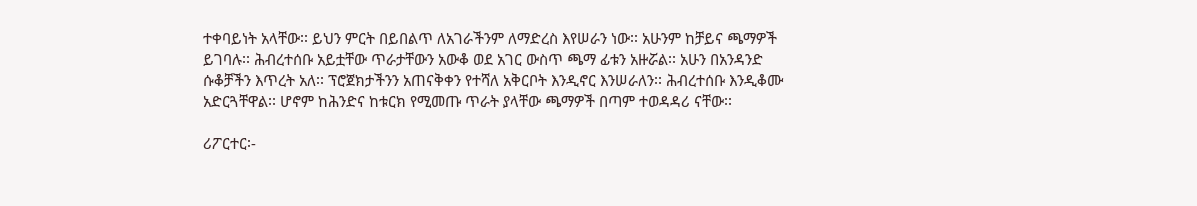ተቀባይነት አላቸው፡፡ ይህን ምርት በይበልጥ ለአገራችንም ለማድረስ እየሠራን ነው፡፡ አሁንም ከቻይና ጫማዎች ይገባሉ፡፡ ሕብረተሰቡ አይቷቸው ጥራታቸውን አውቆ ወደ አገር ውስጥ ጫማ ፊቱን አዙሯል፡፡ አሁን በአንዳንድ ሱቆቻችን እጥረት አለ፡፡ ፕሮጀክታችንን አጠናቅቀን የተሻለ አቅርቦት እንዲኖር እንሠራለን፡፡ ሕብረተሰቡ እንዲቆሙ አድርጓቸዋል፡፡ ሆኖም ከሕንድና ከቱርክ የሚመጡ ጥራት ያላቸው ጫማዎች በጣም ተወዳዳሪ ናቸው፡፡

ሪፖርተር፡-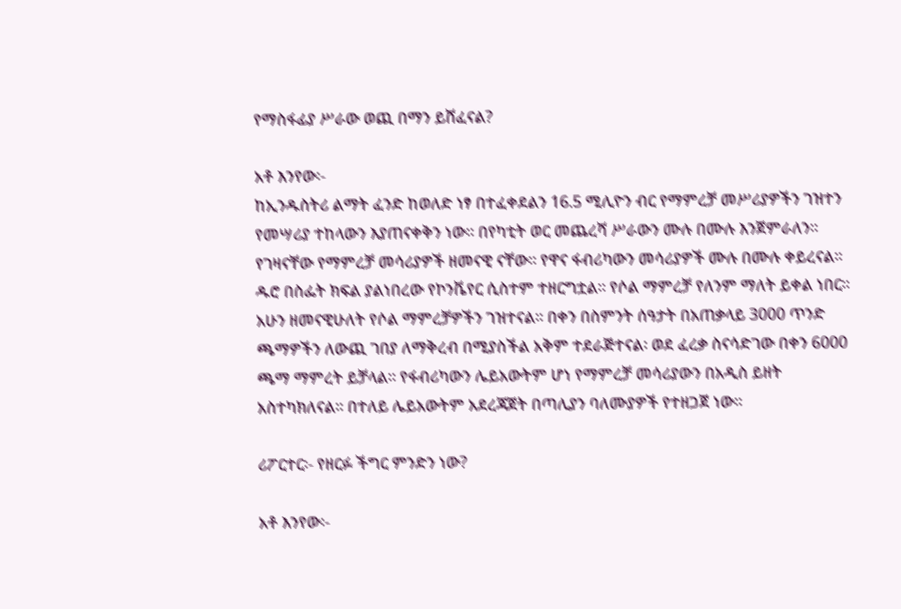የማስፋፊያ ሥራው ወጪ በማን ይሸፈናል?

አቶ እንየው፡-
ከኢንዱስትሪ ልማት ፈንድ ከወለድ ነፃ በተፈቀደልን 16.5 ሚሊዮን ብር የማምረቻ መሥሪያዎችን ገዝተን የመሣሪያ ተከላውን እያጠናቀቅን ነው፡፡ በየካቲት ወር መጨረሻ ሥራውን ሙሉ በሙሉ እንጀምራለን፡፡ የገዛናቸው የማምረቻ መሳሪያዎች ዘመናዊ ናቸው፡፡ የዋና ፋብሪካውን መሳሪያዎች ሙሉ በሙሉ ቀይረናል፡፡ ዱሮ በስፌት ክፍል ያልነበረው የኮንቬየር ሲስተም ተዘርግቷል፡፡ የሶል ማምረቻ የለንም ማለት ይቀል ነበር፡፡ አሁን ዘመናዊሁለት የሶል ማምረቻዎችን ገዝተናል፡፡ በቀን በስምንት ሰዓታት በአጠቃላይ 3000 ጥንድ ጫማዎችን ለውጪ ገበያ ለማቅረብ በሚያስችል አቅም ተደራጅተናል፡ ወደ ፈረቃ ስናሳድገው በቀን 6000 ጫማ ማምረት ይቻላል፡፡ የፋብሪካውን ሌይአውትም ሆነ የማምረቻ መሳሪያውን በአዲስ ይዘት አስተካክለናል፡፡ በተለይ ሌይአውትም አደረጃጀት በጣሊያን ባለሙያዎች የተዘጋጀ ነው፡፡

ሪፖርተር፡- የዘርፉ ችግር ምንድን ነው?

አቶ እንየው፡-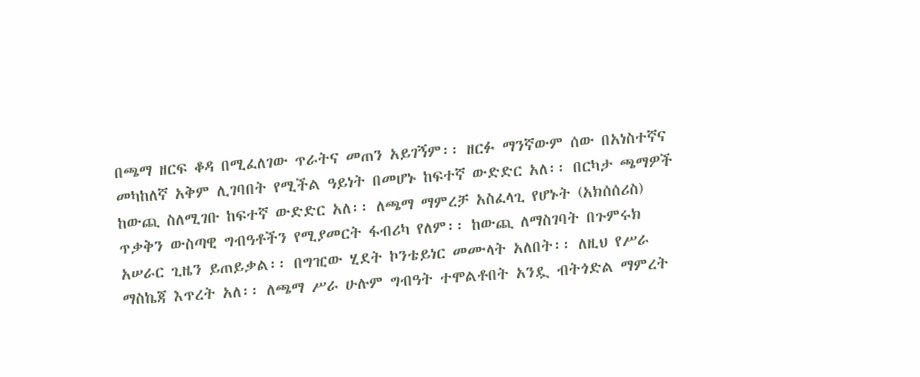በጫማ ዘርፍ ቆዳ በሚፈለገው ጥራትና መጠን አይገኝም፡፡ ዘርፉ ማንኛውም ሰው በአነስተኛና መካከለኛ አቅም ሊገባበት የሚችል ዓይነት በመሆኑ ከፍተኛ ውድድር አለ፡፡ በርካታ ጫማዎች ከውጪ ስለሚገቡ ከፍተኛ ውድድር አለ፡፡ ለጫማ ማምረቻ አስፈላጊ የሆኑት (አክሰሰሪስ) ጥቃቅን ውስጣዊ ግብዓቶችን የሚያመርት ፋብሪካ የለም፡፡ ከውጪ ለማስገባት በጉምሩክ አሠራር ጊዜን ይጠይቃል፡፡ በግዢው ሂደት ኮንቴይነር መሙላት አለበት፡፡ ለዚህ የሥራ ማስኬጃ እጥረት አለ፡፡ ለጫማ ሥራ ሁሉም ግብዓት ተሞልቶበት አንዷ ብትጎድል ማምረት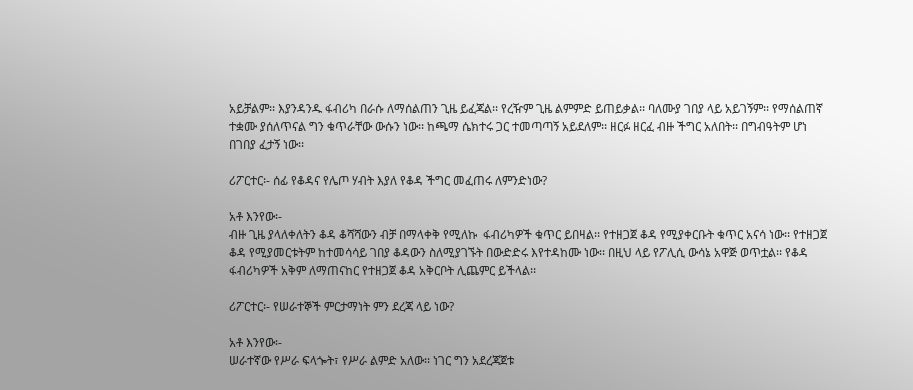አይቻልም፡፡ እያንዳንዱ ፋብሪካ በራሱ ለማሰልጠን ጊዜ ይፈጃል፡፡ የረዥም ጊዜ ልምምድ ይጠይቃል፡፡ ባለሙያ ገበያ ላይ አይገኝም፡፡ የማሰልጠኛ ተቋሙ ያሰለጥናል ግን ቁጥራቸው ውሱን ነው፡፡ ከጫማ ሴክተሩ ጋር ተመጣጣኝ አይደለም፡፡ ዘርፉ ዘርፈ ብዙ ችግር አለበት፡፡ በግብዓትም ሆነ በገበያ ፈታኝ ነው፡፡

ሪፖርተር፡- ሰፊ የቆዳና የሌጦ ሃብት እያለ የቆዳ ችግር መፈጠሩ ለምንድነው?

አቶ እንየው፡-
ብዙ ጊዜ ያላለቀለትን ቆዳ ቆሻሻውን ብቻ በማላቀቅ የሚለኩ  ፋብሪካዎች ቁጥር ይበዛል፡፡ የተዘጋጀ ቆዳ የሚያቀርቡት ቁጥር አናሳ ነው፡፡ የተዘጋጀ ቆዳ የሚያመርቱትም ከተመሳሳይ ገበያ ቆዳውን ስለሚያገኙት በውድድሩ እየተዳከሙ ነው፡፡ በዚህ ላይ የፖሊሲ ውሳኔ አዋጅ ወጥቷል፡፡ የቆዳ ፋብሪካዎች አቅም ለማጠናከር የተዘጋጀ ቆዳ አቅርቦት ሊጨምር ይችላል፡፡

ሪፖርተር፡- የሠራተኞች ምርታማነት ምን ደረጃ ላይ ነው?

አቶ እንየው፡-
ሠራተኛው የሥራ ፍላጐት፣ የሥራ ልምድ አለው፡፡ ነገር ግን አደረጃጀቱ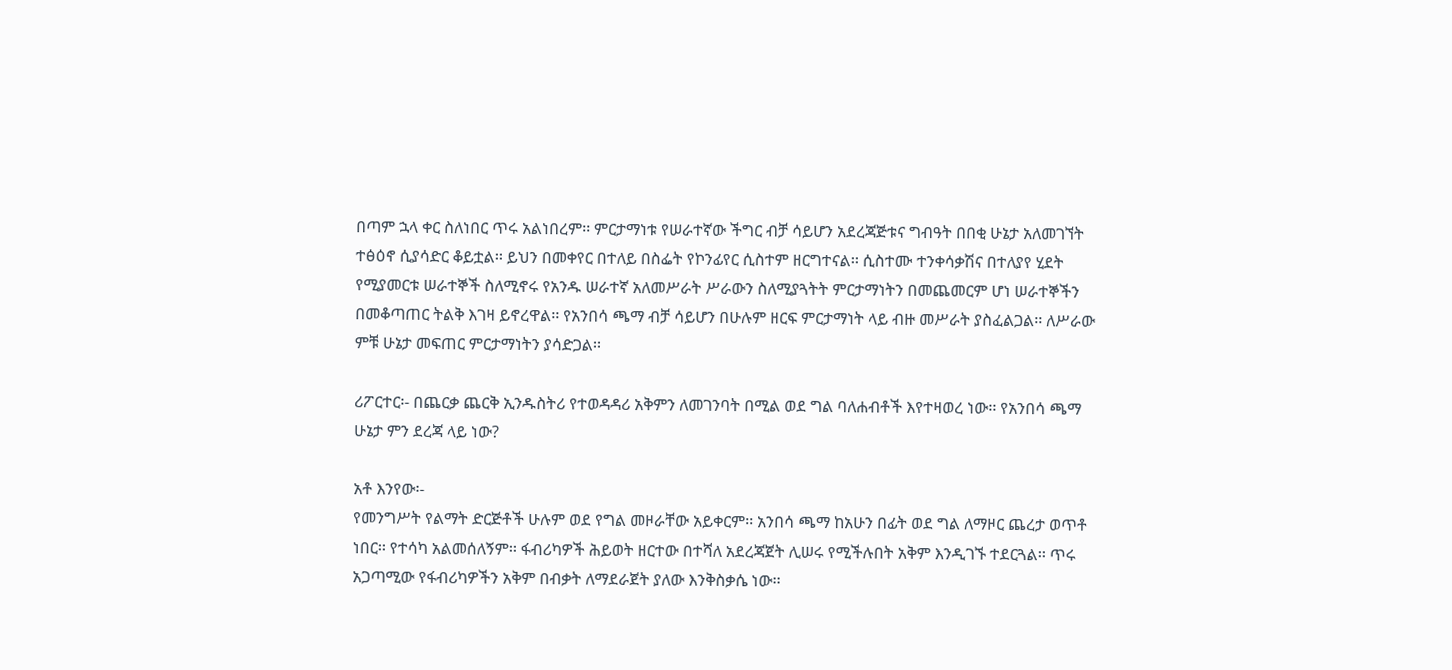በጣም ኋላ ቀር ስለነበር ጥሩ አልነበረም፡፡ ምርታማነቱ የሠራተኛው ችግር ብቻ ሳይሆን አደረጃጅቱና ግብዓት በበቂ ሁኔታ አለመገኘት ተፅዕኖ ሲያሳድር ቆይቷል፡፡ ይህን በመቀየር በተለይ በስፌት የኮንፊየር ሲስተም ዘርግተናል፡፡ ሲስተሙ ተንቀሳቃሽና በተለያየ ሂደት የሚያመርቱ ሠራተኞች ስለሚኖሩ የአንዱ ሠራተኛ አለመሥራት ሥራውን ስለሚያጓትት ምርታማነትን በመጨመርም ሆነ ሠራተኞችን በመቆጣጠር ትልቅ እገዛ ይኖረዋል፡፡ የአንበሳ ጫማ ብቻ ሳይሆን በሁሉም ዘርፍ ምርታማነት ላይ ብዙ መሥራት ያስፈልጋል፡፡ ለሥራው ምቹ ሁኔታ መፍጠር ምርታማነትን ያሳድጋል፡፡

ሪፖርተር፡- በጨርቃ ጨርቅ ኢንዱስትሪ የተወዳዳሪ አቅምን ለመገንባት በሚል ወደ ግል ባለሐብቶች እየተዛወረ ነው፡፡ የአንበሳ ጫማ ሁኔታ ምን ደረጃ ላይ ነው?

አቶ እንየው፡-
የመንግሥት የልማት ድርጅቶች ሁሉም ወደ የግል መዞራቸው አይቀርም፡፡ አንበሳ ጫማ ከአሁን በፊት ወደ ግል ለማዞር ጨረታ ወጥቶ ነበር፡፡ የተሳካ አልመሰለኝም፡፡ ፋብሪካዎች ሕይወት ዘርተው በተሻለ አደረጃጀት ሊሠሩ የሚችሉበት አቅም እንዲገኙ ተደርጓል፡፡ ጥሩ አጋጣሚው የፋብሪካዎችን አቅም በብቃት ለማደራጀት ያለው እንቅስቃሴ ነው፡፡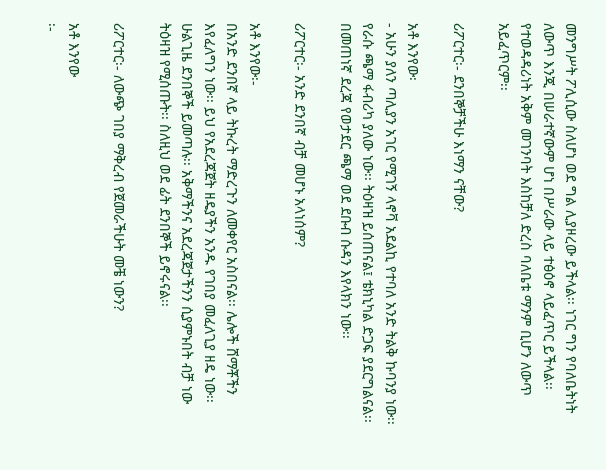መንግሥት ፖሊሲው ስለሆነ ወደ ግል ሊያዞረው ይችላል፡፡ ነገር ግን የባለቤትነት ለውጥ እንጂ በሠራተኛውም ሆነ በሥራው ላይ ተፅዕኖ ላይፈጥር ይችላል፡፡ የተወዳዳሪነት አቅም መገንባት እስከቻለ ድረስ ባለቤቱ ማንም ቢሆን ለውጥ አይፈጥርም፡፡

ሪፖርተር፡- ደንበኞቻችሁ እነማን ናቸው?

አቶ እንየው፡
- አሁን ያለን ጣሊያን አገር የሚገኝ ላኖቫ አደልኪ የተባለ አንድ ትልቅ ኩባንያ ነው፡፡ የራሱ ጫማ ፋብሪካ ያለው ነው፡፡ ትዕዛዝ ይሰጠናል፤ ቴክኒካል ድጋፍ ያደርግልናል፡፡ በመጠነኛ ደረጃ የወታደር ጫማ ወደ ደቡብ ሱዳን እየላክን ነው፡፡

ሪፖርተር፡- አንድ ደንበኛ ብቻ መሆኑ አላነሰም?

አቶ እንየው፡-
በአንድ ደንበኛ ላይ ትኩረት ማድረጉን ለመቀየር አስበናል፡፡ ሌሎች ሸማቾችን እየፈለግን ነው፡፡ ይህ የአደረጃጀት ዘዴያችን አንዱ የገበያ መፈለጊያ ዘዴ ነው፡፡ ሁልጊዜ ደንበኞች ይመጣሉ፡፡ አቅማችንና አደረጃጀታችንን ሲያምኑበት ብቻ ነው ትዕዛዝ የሚሰጡት፡፡ ስለዚህ ወደ ፊት ደንበኞች ይኖሩናል፡፡

ሪፖርተር፡- ለውጭ ገበያ ማቅረብ የጀመራችሁት መቼ ነውን?

አቶ እንየው
፡-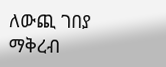ለውጪ ገበያ ማቅረብ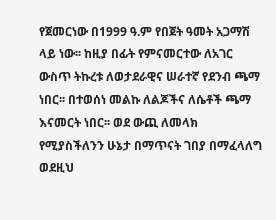የጀመርነው በ1999 ዓ.ም የበጀት ዓመት አጋማሽ ላይ ነው፡፡ ከዚያ በፊት የምናመርተው ለአገር ውስጥ ትኩረቱ ለወታደራዊና ሠራተኛ የደንብ ጫማ ነበር፡፡ በተወሰነ መልኩ ለልጆችና ለሴቶች ጫማ እናመርት ነበር፡፡ ወደ ውጪ ለመላክ የሚያስችለንን ሁኔታ በማጥናት ገበያ በማፈላለግ ወደዚህ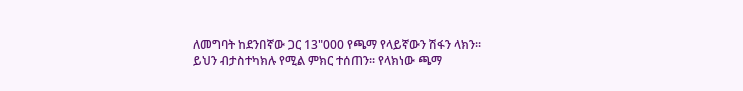ለመግባት ከደንበኛው ጋር 13"000 የጫማ የላይኛውን ሽፋን ላክን፡፡ ይህን ብታስተካክሉ የሚል ምክር ተሰጠን፡፡ የላክነው ጫማ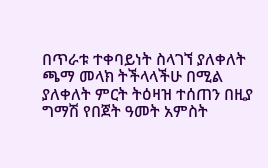በጥራቱ ተቀባይነት ስላገኘ ያለቀለት ጫማ መላክ ትችላላችሁ በሚል ያለቀለት ምርት ትዕዛዝ ተሰጠን በዚያ ግማሽ የበጀት ዓመት አምስት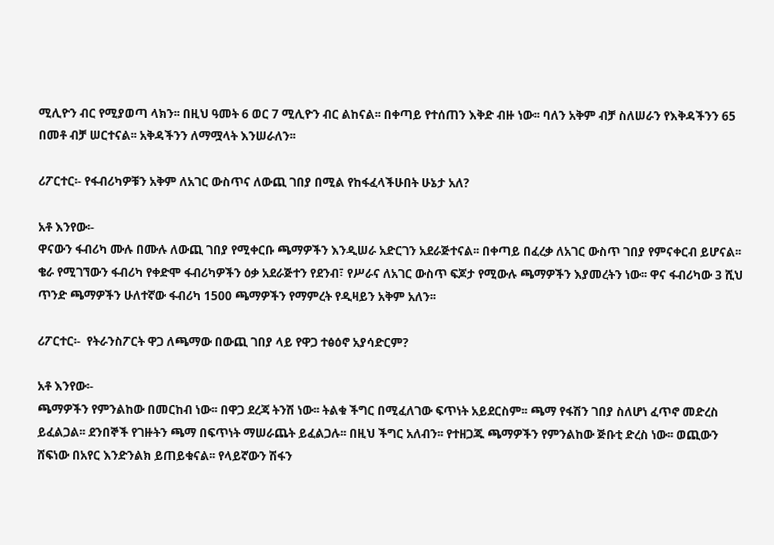ሚሊዮን ብር የሚያወጣ ላክን፡፡ በዚህ ዓመት 6 ወር 7 ሚሊዮን ብር ልከናል፡፡ በቀጣይ የተሰጠን እቅድ ብዙ ነው፡፡ ባለን አቅም ብቻ ስለሠራን የእቅዳችንን 65 በመቶ ብቻ ሠርተናል፡፡ አቅዳችንን ለማሟላት እንሠራለን፡፡

ሪፖርተር፡- የፋብሪካዎቹን አቅም ለአገር ውስጥና ለውጪ ገበያ በሚል የከፋፈላችሁበት ሁኔታ አለ?

አቶ እንየው፡-
ዋናውን ፋብሪካ ሙሉ በሙሉ ለውጪ ገበያ የሚቀርቡ ጫማዎችን እንዲሠራ አድርገን አደራጅተናል፡፡ በቀጣይ በፈረቃ ለአገር ውስጥ ገበያ የምናቀርብ ይሆናል፡፡ ቄራ የሚገኘውን ፋብሪካ የቀድሞ ፋብሪካዎችን ዕቃ አደራጅተን የደንብ፣ የሥራና ለአገር ውስጥ ፍጆታ የሚውሉ ጫማዎችን እያመረትን ነው፡፡ ዋና ፋብሪካው 3 ሺህ ጥንድ ጫማዎችን ሁለተኛው ፋብሪካ 1500 ጫማዎችን የማምረት የዲዛይን አቅም አለን፡፡

ሪፖርተር፡-  የትራንስፖርት ዋጋ ለጫማው በውጪ ገበያ ላይ የዋጋ ተፅዕኖ አያሳድርም?

አቶ እንየው፡-
ጫማዎችን የምንልከው በመርከብ ነው፡፡ በዋጋ ደረጃ ትንሽ ነው፡፡ ትልቁ ችግር በሚፈለገው ፍጥነት አይደርስም፡፡ ጫማ የፋሽን ገበያ ስለሆነ ፈጥኖ መድረስ ይፈልጋል፡፡ ደንበኞች የገዙትን ጫማ በፍጥነት ማሠራጨት ይፈልጋሉ፡፡ በዚህ ችግር አለብን፡፡ የተዘጋጁ ጫማዎችን የምንልከው ጅቡቲ ድረስ ነው፡፡ ወጪውን ሸፍነው በአየር እንድንልክ ይጠይቁናል፡፡ የላይኛውን ሽፋን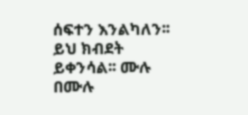ሰፍተን እንልካለን፡፡ ይህ ክብደት ይቀንሳል፡፡ ሙሉ በሙሉ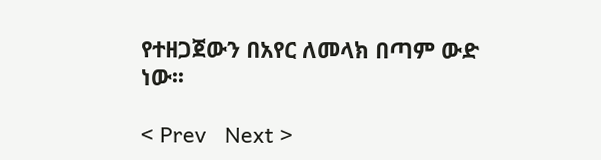የተዘጋጀውን በአየር ለመላክ በጣም ውድ ነው፡፡

< Prev   Next >